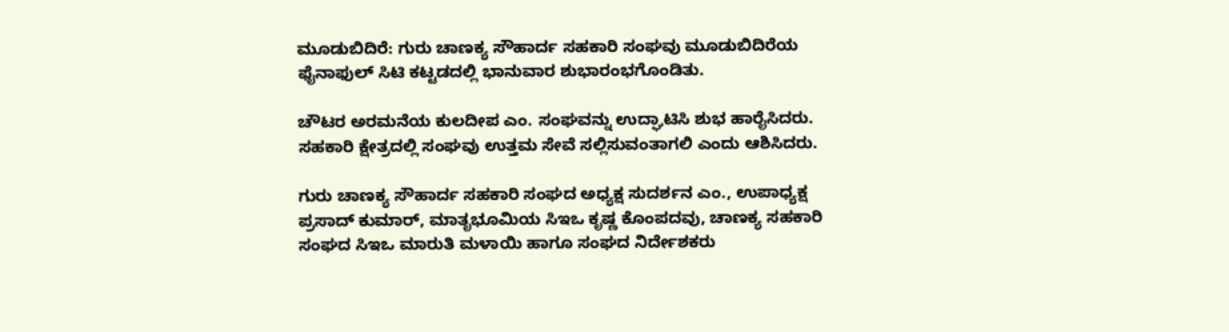ಮೂಡುಬಿದಿರೆ: ಗುರು ಚಾಣಕ್ಯ ಸೌಹಾರ್ದ ಸಹಕಾರಿ ಸಂಘವು ಮೂಡುಬಿದಿರೆಯ ಫೈನಾಫುಲ್ ಸಿಟಿ ಕಟ್ಟಡದಲ್ಲಿ ಭಾನುವಾರ ಶುಭಾರಂಭಗೊಂಡಿತು.

ಚೌಟರ ಅರಮನೆಯ ಕುಲದೀಪ ಎಂ. ಸಂಘವನ್ನು ಉದ್ಘಾಟಿಸಿ ಶುಭ ಹಾರೈಸಿದರು. ಸಹಕಾರಿ ಕ್ಷೇತ್ರದಲ್ಲಿ ಸಂಘವು ಉತ್ತಮ ಸೇವೆ ಸಲ್ಲಿಸುವಂತಾಗಲಿ ಎಂದು ಆಶಿಸಿದರು.

ಗುರು ಚಾಣಕ್ಯ ಸೌಹಾರ್ದ ಸಹಕಾರಿ ಸಂಘದ ಅಧ್ಯಕ್ಷ ಸುದರ್ಶನ ಎಂ., ಉಪಾಧ್ಯಕ್ಷ ಪ್ರಸಾದ್ ಕುಮಾರ್, ಮಾತೃಭೂಮಿಯ ಸಿಇಒ ಕೃಷ್ಣ ಕೊಂಪದವು, ಚಾಣಕ್ಯ ಸಹಕಾರಿ ಸಂಘದ ಸಿಇಒ ಮಾರುತಿ ಮಳಾಯಿ ಹಾಗೂ ಸಂಘದ ನಿರ್ದೇಶಕರು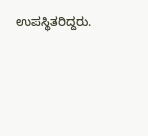ಉಪಸ್ಥಿತರಿದ್ದರು.